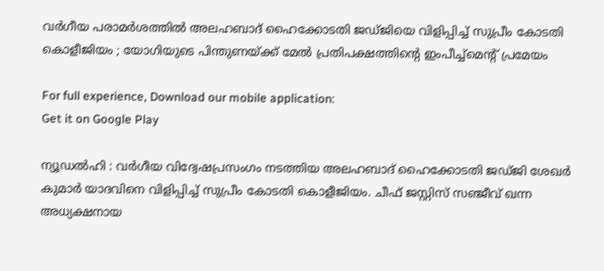വർഗീയ പരാമർശത്തിൽ അലഹബാദ് ഹൈക്കോടതി ജഡ്ജിയെ വിളിപ്പിച്ച് സുപ്രീം കോടതി കൊളീജിയം ; യോഗിയുടെ പിന്തുണയ്ക്ക് മേൽ പ്രതിപക്ഷത്തിന്റെ ഇംപീച്ച്മെന്റ് പ്രമേയം

For full experience, Download our mobile application:
Get it on Google Play

ന്യൂഡല്‍ഹി : വർഗീയ വിദ്വേഷപ്രസംഗം നടത്തിയ അലഹബാദ് ഹൈക്കോടതി ജഡ്‌ജി ശേഖർ കുമാർ യാദവിനെ വിളിപ്പിച്ച് സുപ്രീം കോടതി കൊളീജിയം. ചീഫ് ജസ്റ്റിസ് സഞ്ജീവ് ഖന്ന അധ്യക്ഷനായ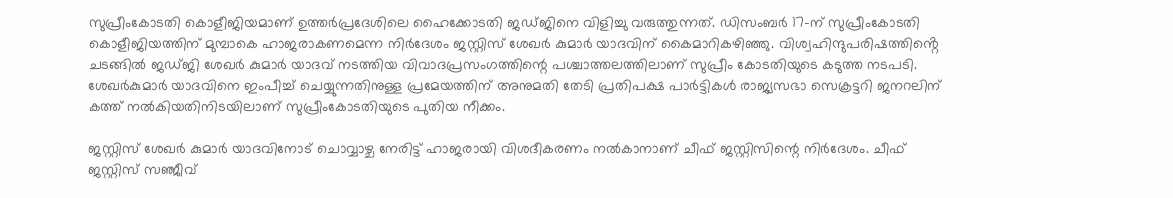സുപ്രീംകോടതി കൊളീജിയമാണ് ഉത്തർപ്രദേശിലെ ഹൈക്കോടതി ജഡ്‌ജിനെ വിളിച്ചു വരുത്തുന്നത്. ഡിസംബർ 17-ന് സുപ്രീംകോടതി കൊളീജിയത്തിന് മുമ്പാകെ ഹാജരാകണമെന്ന നിർദേശം ജസ്റ്റിസ് ശേഖർ കുമാർ യാദവിന് കൈമാറികഴിഞ്ഞു. വിശ്വഹിന്ദുപരിഷത്തിൻ്റെ ചടങ്ങിൽ ജഡ്ജി ശേഖർ കുമാർ യാദവ് നടത്തിയ വിവാദപ്രസംഗത്തിന്റെ പശ്ചാത്തലത്തിലാണ് സുപ്രീം കോടതിയുടെ കടുത്ത നടപടി. ശേഖർകുമാർ യാദവിനെ ഇംപീച്ച് ചെയ്യുന്നതിനുള്ള പ്രമേയത്തിന് അനുമതി തേടി പ്രതിപക്ഷ പാർട്ടികൾ രാജ്യസഭാ സെക്രട്ടറി ജനറലിന് കത്ത് നൽകിയതിനിടയിലാണ് സുപ്രീംകോടതിയുടെ പുതിയ നീക്കം.

ജസ്റ്റിസ് ശേഖർ കുമാർ യാദവിനോട് ചൊവ്വാഴ്ച നേരിട്ട് ഹാജരായി വിശദീകരണം നൽകാനാണ് ചീഫ് ജസ്റ്റിസിന്റെ നിർദേശം. ചീഫ് ജസ്റ്റിസ് സഞ്ജീവ്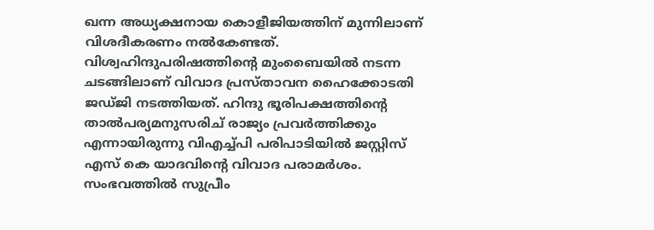ഖന്ന അധ്യക്ഷനായ കൊളീജിയത്തിന് മുന്നിലാണ് വിശദീകരണം നൽകേണ്ടത്. വിശ്വഹിന്ദുപരിഷത്തിന്റെ മുംബൈയിൽ നടന്ന ചടങ്ങിലാണ് വിവാദ പ്രസ്താവന ഹൈക്കോടതി ജഡ്ജി നടത്തിയത്. ഹിന്ദു ഭൂരിപക്ഷത്തിന്റെ താൽപര്യമനുസരിച് രാജ്യം പ്രവർത്തിക്കും എന്നായിരുന്നു വിഎച്ച്‌പി പരിപാടിയിൽ ജസ്റ്റിസ് എസ് കെ യാദവിൻ്റെ വിവാദ പരാമർശം. സംഭവത്തിൽ സുപ്രീം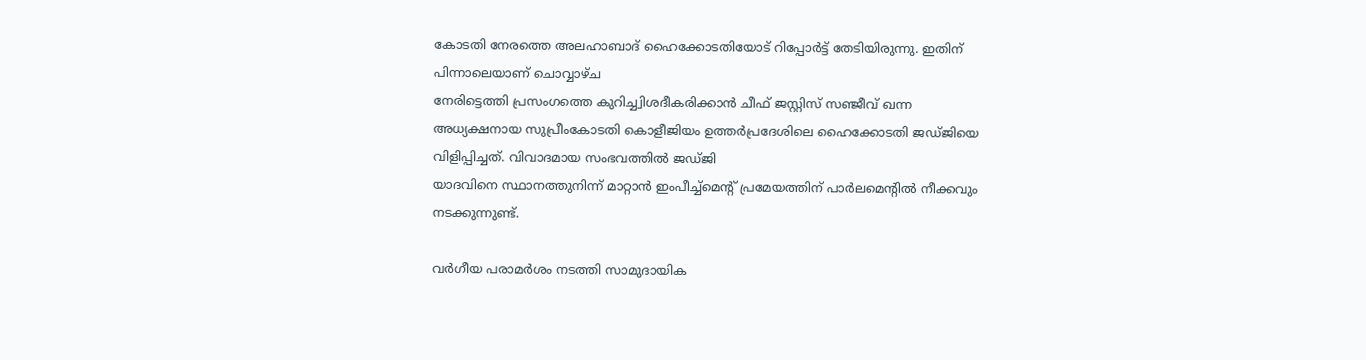കോടതി നേരത്തെ അലഹാബാദ് ഹൈക്കോടതിയോട് റിപ്പോർട്ട് തേടിയിരുന്നു. ഇതിന് പിന്നാലെയാണ് ചൊവ്വാഴ്ച
നേരിട്ടെത്തി പ്രസംഗത്തെ കുറിച്ച്വിശദീകരിക്കാൻ ചീഫ് ജസ്റ്റിസ് സഞ്ജീവ് ഖന്ന അധ്യക്ഷനായ സുപ്രീംകോടതി കൊളീജിയം ഉത്തർപ്രദേശിലെ ഹൈക്കോടതി ജഡ്ജിയെ വിളിപ്പിച്ചത്. വിവാദമായ സംഭവത്തിൽ ജഡ്ജി
യാദവിനെ സ്ഥാനത്തുനിന്ന് മാറ്റാൻ ഇംപീച്ച്മെന്റ് പ്രമേയത്തിന് പാർലമെന്റിൽ നീക്കവും നടക്കുന്നുണ്ട്.

വർഗീയ പരാമർശം നടത്തി സാമുദായിക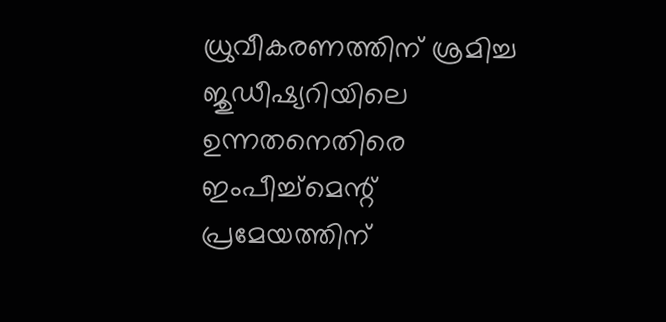ധ്രുവീകരണത്തിന് ശ്രമിച്ച ജുഡീഷ്യറിയിലെ ഉന്നതനെതിരെ
ഇംപീച്ച്മെന്റ് പ്രമേയത്തിന്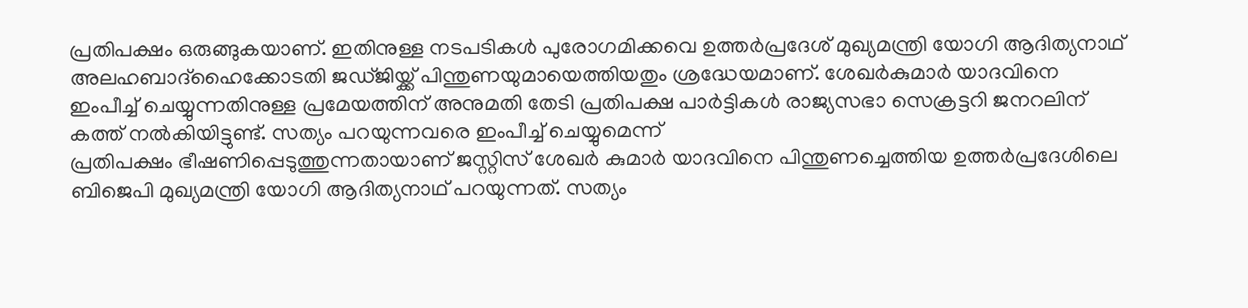പ്രതിപക്ഷം ഒരുങ്ങുകയാണ്. ഇതിനുള്ള നടപടികൾ പുരോഗമിക്കവെ ഉത്തർപ്രദേശ് മുഖ്യമന്ത്രി യോഗി ആദിത്യനാഥ് അലഹബാദ്ഹൈക്കോടതി ജഡ്‌ജിയ്ക്ക് പിന്തുണയുമായെത്തിയതും ശ്രദ്ധേയമാണ്. ശേഖർകുമാർ യാദവിനെ ഇംപീച്ച് ചെയ്യുന്നതിനുള്ള പ്രമേയത്തിന് അനുമതി തേടി പ്രതിപക്ഷ പാർട്ടികൾ രാജ്യസഭാ സെക്രട്ടറി ജനറലിന് കത്ത് നൽകിയിട്ടുണ്ട്. സത്യം പറയുന്നവരെ ഇംപീച്ച് ചെയ്യുമെന്ന്
പ്രതിപക്ഷം ഭീഷണിപ്പെടുത്തുന്നതായാണ് ജസ്റ്റിസ് ശേഖർ കുമാർ യാദവിനെ പിന്തുണച്ചെത്തിയ ഉത്തർപ്രദേശിലെ ബിജെപി മുഖ്യമന്ത്രി യോഗി ആദിത്യനാഥ് പറയുന്നത്. സത്യം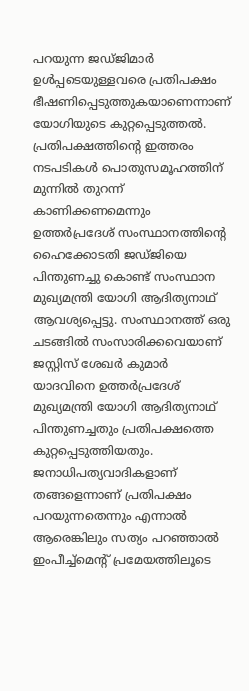പറയുന്ന ജഡ്‌ജിമാർ ഉൾപ്പടെയുള്ളവരെ പ്രതിപക്ഷം ഭീഷണിപ്പെടുത്തുകയാണെന്നാണ് യോഗിയുടെ കുറ്റപ്പെടുത്തൽ. പ്രതിപക്ഷത്തിൻ്റെ ഇത്തരം നടപടികൾ പൊതുസമൂഹത്തിന് മുന്നിൽ തുറന്ന് കാണിക്കണമെന്നും ഉത്തർപ്രദേശ് സംസ്ഥാനത്തിൻ്റെ ഹൈക്കോടതി ജഡ്‌ജിയെ പിന്തുണച്ചു കൊണ്ട് സംസ്ഥാന മുഖ്യമന്ത്രി യോഗി ആദിത്യനാഥ് ആവശ്യപ്പെട്ടു. സംസ്ഥാനത്ത് ഒരു ചടങ്ങിൽ സംസാരിക്കവെയാണ് ജസ്റ്റിസ് ശേഖർ കുമാർ യാദവിനെ ഉത്തർപ്രദേശ് മുഖ്യമന്ത്രി യോഗി ആദിത്യനാഥ് പിന്തുണച്ചതും പ്രതിപക്ഷത്തെ കുറ്റപ്പെടുത്തിയതും. ജനാധിപത്യവാദികളാണ് തങ്ങളെന്നാണ് പ്രതിപക്ഷം പറയുന്നതെന്നും എന്നാൽ ആരെങ്കിലും സത്യം പറഞ്ഞാൽ ഇംപീച്ച്മെന്റ് പ്രമേയത്തിലൂടെ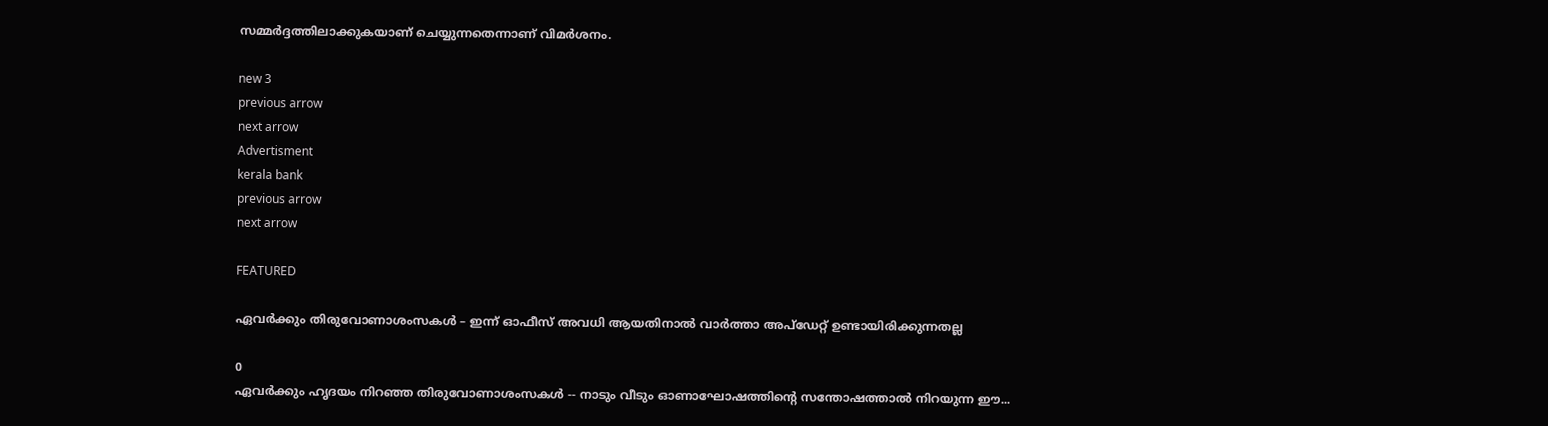സമ്മർദ്ദത്തിലാക്കുകയാണ് ചെയ്യുന്നതെന്നാണ് വിമർശനം.

new 3
previous arrow
next arrow
Advertisment
kerala bank
previous arrow
next arrow

FEATURED

ഏവര്‍ക്കും തിരുവോണാശംസകള്‍ – ഇന്ന് ഓഫീസ് അവധി ആയതിനാല്‍ വാര്‍ത്താ അപ്ഡേറ്റ് ഉണ്ടായിരിക്കുന്നതല്ല

0
ഏവർക്കും ഹൃദയം നിറഞ്ഞ തിരുവോണാശംസകൾ -- നാടും വീടും ഓണാഘോഷത്തിന്റെ സന്തോഷത്താൽ നിറയുന്ന ഈ...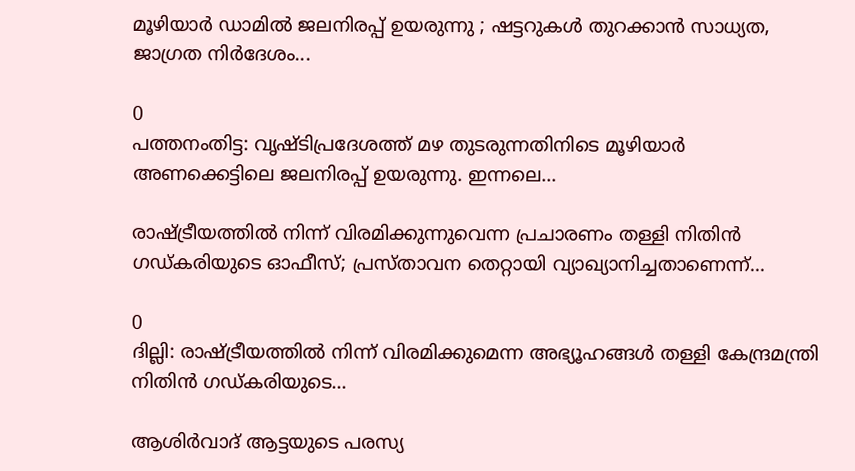മൂഴിയാർ ഡാമിൽ ജലനിരപ്പ് ഉയരുന്നു ; ഷട്ടറുകൾ തുറക്കാൻ സാധ്യത, ജാഗ്രത നിർദേശം...

0
പത്തനംതിട്ട: വൃഷ്ടിപ്രദേശത്ത് മഴ തുടരുന്നതിനിടെ മൂഴിയാർ അണക്കെട്ടിലെ ജലനിരപ്പ് ഉയരുന്നു. ഇന്നലെ...

രാഷ്ട്രീയത്തിൽ നിന്ന് വിരമിക്കുന്നുവെന്ന പ്രചാരണം തള്ളി നിതിൻ ഗഡ്കരിയുടെ ഓഫീസ്; പ്രസ്താവന തെറ്റായി വ്യാഖ്യാനിച്ചതാണെന്ന്...

0
ദില്ലി: രാഷ്ട്രീയത്തിൽ നിന്ന് വിരമിക്കുമെന്ന അഭ്യൂഹങ്ങൾ തള്ളി കേന്ദ്രമന്ത്രി നിതിൻ ഗഡ്കരിയുടെ...

ആശിർവാദ് ആട്ടയുടെ പരസ്യ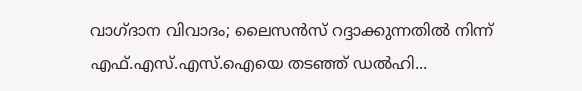വാഗ്ദാന വിവാദം; ലൈസൻസ് റദ്ദാക്കുന്നതിൽ നിന്ന് എഫ്.എസ്.എസ്.ഐയെ തടഞ്ഞ് ഡൽഹി...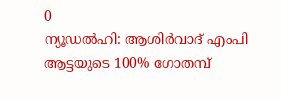0
ന്യൂഡല്‍ഹി: ആശിര്‍വാദ് എംപി ആട്ടയുടെ 100% ഗോതമ്പ്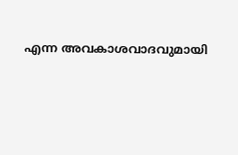എന്ന അവകാശവാദവുമായി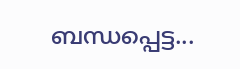ബന്ധപ്പെട്ട...